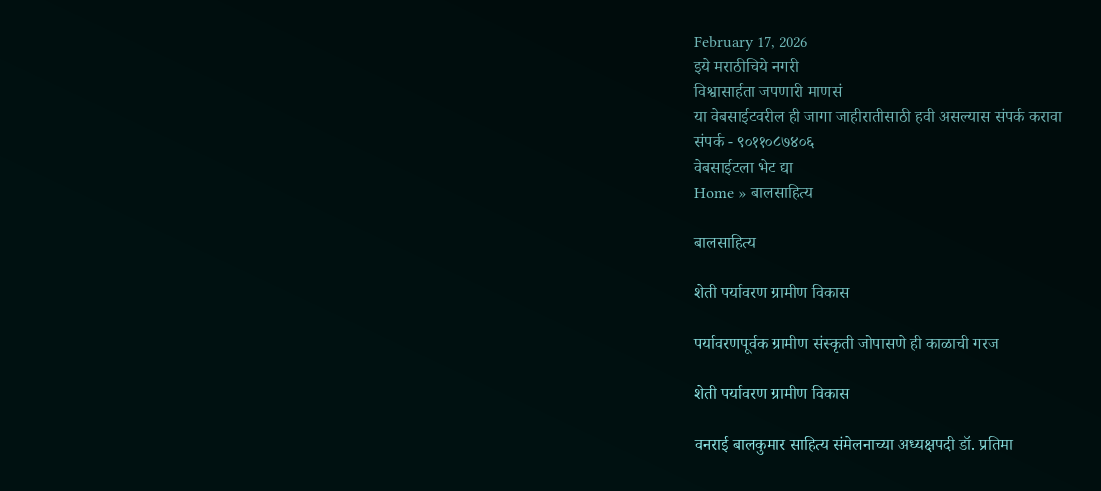February 17, 2026
इये मराठीचिये नगरी
विश्वासार्हता जपणारी माणसं
या वेबसाईटवरील ही जागा जाहीरातीसाठी हवी असल्यास संपर्क करावा
संपर्क - ९०११०८७४०६
वेबसाईटला भेट द्या
Home » बालसाहित्य

बालसाहित्य

शेती पर्यावरण ग्रामीण विकास

पर्यावरणपूर्वक ग्रामीण संस्कृती जोपासणे ही काळाची गरज

शेती पर्यावरण ग्रामीण विकास

वनराई बालकुमार साहित्य संमेलनाच्या अध्यक्षपदी डॉ. प्रतिमा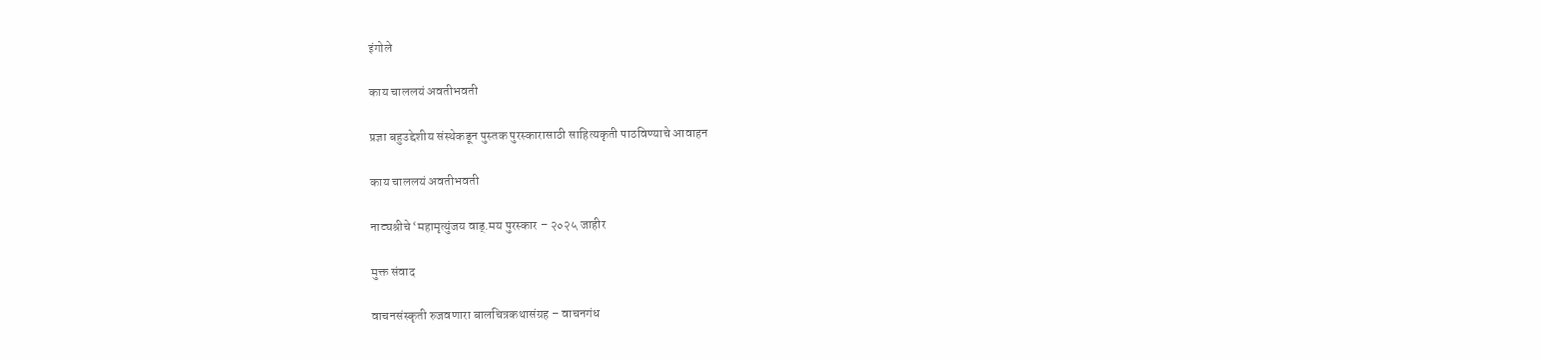इंगोले

काय चाललयं अवतीभवती

प्रज्ञा बहुउद्देशीय संस्थेकडून पुस्तक पुरस्कारासाठी साहित्यकृती पाठविण्याचे आवाहन

काय चाललयं अवतीभवती

नाट्यश्रीचे ‘महामृत्युंजय वाड्.मय पुरस्कार – २०२५ जाहीर

मुक्त संवाद

वाचनसंस्कृती रुजवणारा बालचित्रकथासंग्रह – वाचनगंध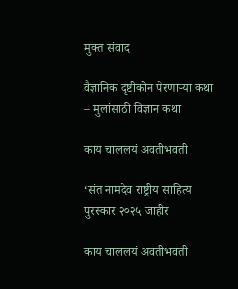मुक्त संवाद

वैज्ञानिक दृष्टीकोन पेरणार्‍या कथा – मुलांसाठी विज्ञान कथा

काय चाललयं अवतीभवती

‘संत नामदेव राष्ट्रीय साहित्य पुरस्कार २०२५ जाहीर

काय चाललयं अवतीभवती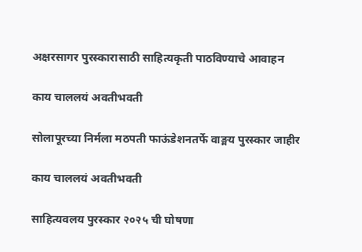अक्षरसागर पुरस्कारासाठी साहित्यकृती पाठविण्याचे आवाहन

काय चाललयं अवतीभवती

सोलापूरच्या निर्मला मठपती फाऊंडेशनतर्फे वाङ्मय पुरस्कार जाहीर

काय चाललयं अवतीभवती

साहित्यवलय पुरस्कार २०२५ ची घोषणा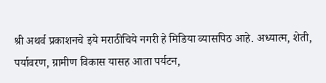श्री अथर्व प्रकाशनचे इये मराठीचिये नगरी हे मिडिया व्यासपिठ आहे. अध्यात्म, शेती, पर्यावरण, ग्रामीण विकास यासह आता पर्यटन,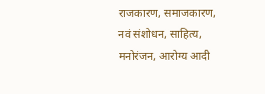राजकारण, समाजकारण, नवं संशोधन, साहित्य, मनोरंजन, आरोग्य आदी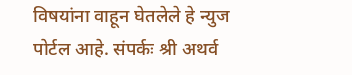विषयांना वाहून घेतलेले हे न्युज पोर्टल आहे. संपर्कः श्री अथर्व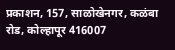प्रकाशन, 157, साळोखेनगर, कळंबा रोड, कोल्हापूर 416007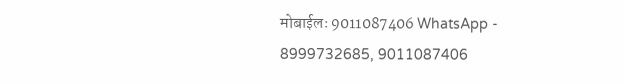मोबाईलः 9011087406 WhatsApp - 8999732685, 9011087406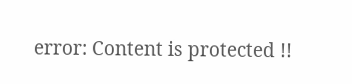error: Content is protected !!